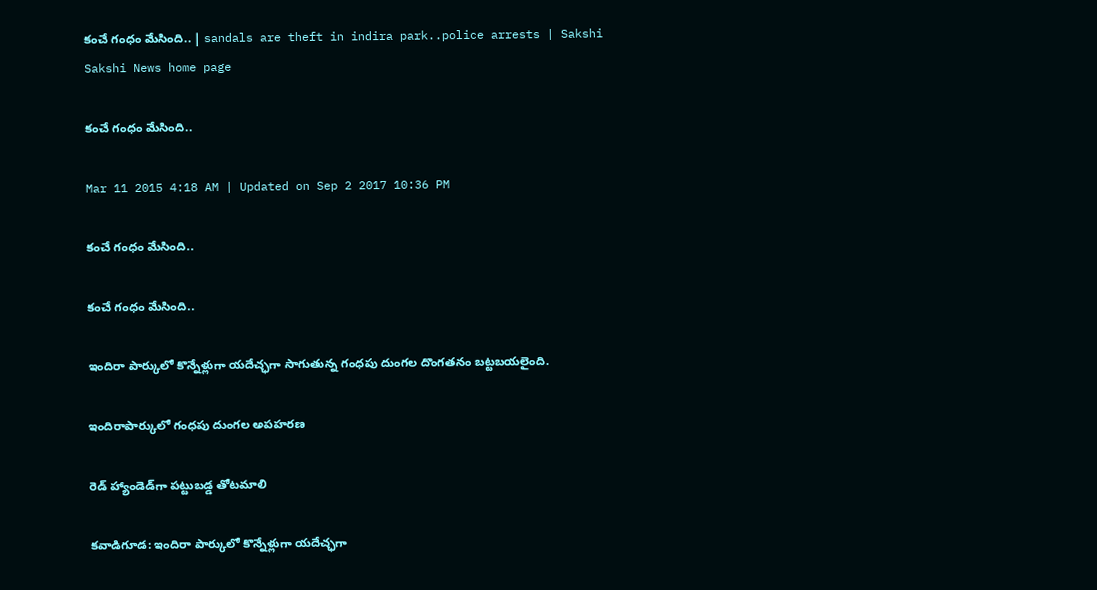కంచే గంధం మేసింది.. | sandals are theft in indira park..police arrests | Sakshi
Sakshi News home page

కంచే గంధం మేసింది..

Mar 11 2015 4:18 AM | Updated on Sep 2 2017 10:36 PM

కంచే గంధం మేసింది..

కంచే గంధం మేసింది..

ఇందిరా పార్కులో కొన్నేళ్లుగా యదేచ్ఛగా సాగుతున్న గంధపు దుంగల దొంగతనం బట్టబయలైంది.

ఇందిరాపార్కులో గంధపు దుంగల అపహరణ

రెడ్ హ్యాండెడ్‌గా పట్టుబడ్డ తోటమాలి

కవాడిగూడ: ఇందిరా పార్కులో కొన్నేళ్లుగా యదేచ్ఛగా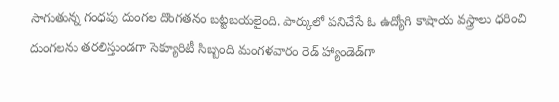సాగుతున్న గంధపు దుంగల దొంగతనం బట్టబయలైంది. పార్కులో పనిచేసే ఓ ఉద్యోగి కాషాయ వస్త్రాలు ధరించి దుంగలను తరలిస్తుండగా సెక్యూరిటీ సిబ్బంది మంగళవారం రెడ్ హ్యాండెడ్‌గా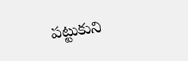పట్టుకుని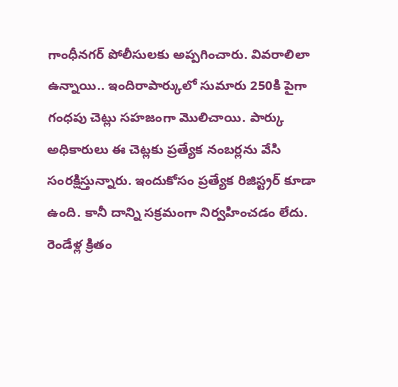గాంధీనగర్ పోలీసులకు అప్పగించారు. వివరాలిలా ఉన్నాయి.. ఇందిరాపార్కులో సుమారు 250కి పైగా గంధపు చెట్లు సహజంగా మొలిచాయి. పార్కు అధికారులు ఈ చెట్లకు ప్రత్యేక నంబర్లను వేసి సంరక్షిస్తున్నారు. ఇందుకోసం ప్రత్యేక రిజిస్ట్రర్ కూడా ఉంది. కానీ దాన్ని సక్రమంగా నిర్వహించడం లేదు. రెండేళ్ల క్రితం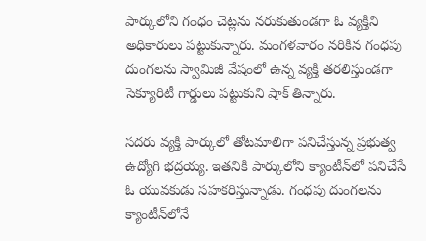పార్కులోని గంధం చెట్లను నరుకుతుండగా ఓ వ్యక్తిని అధికారులు పట్టుకున్నారు. మంగళవారం నరికిన గంధపు దుంగలను స్వామిజీ వేషంలో ఉన్న వ్యక్తి తరలిస్తుండగా సెక్యూరిటీ గార్డులు పట్టుకుని షాక్ తిన్నారు.

సదరు వ్యక్తి పార్కులో తోటమాలిగా పనిచేస్తున్న ప్రభుత్వ ఉద్యోగి భద్రయ్య. ఇతనికి పార్కులోని క్యాంటీన్‌లో పనిచేసే ఓ యువకుడు సహకరిస్తున్నాడు. గంధపు దుంగలను క్యాంటీన్‌లోనే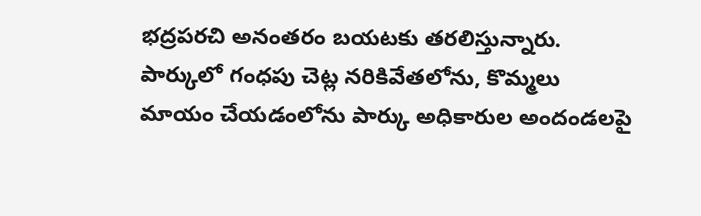భద్రపరచి అనంతరం బయటకు తరలిస్తున్నారు. పార్కులో గంధపు చెట్ల నరికివేతలోను, కొమ్మలు మాయం చేయడంలోను పార్కు అధికారుల అందండలపై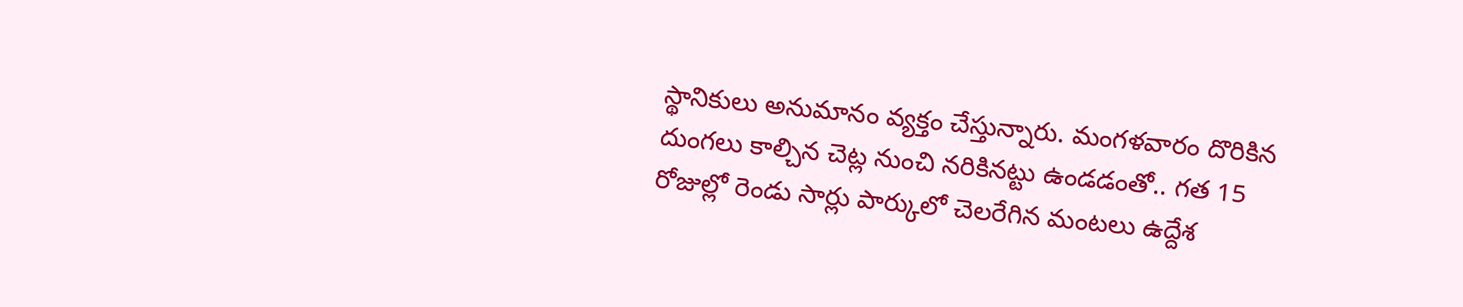స్థానికులు అనుమానం వ్యక్తం చేస్తున్నారు. మంగళవారం దొరికిన దుంగలు కాల్చిన చెట్ల నుంచి నరికినట్టు ఉండడంతో.. గత 15 రోజుల్లో రెండు సార్లు పార్కులో చెలరేగిన మంటలు ఉద్దేశ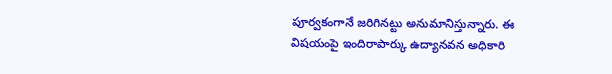పూర్వకంగానే జరిగినట్టు అనుమానిస్తున్నారు. ఈ విషయంపై ఇందిరాపార్కు ఉద్యానవన అధికారి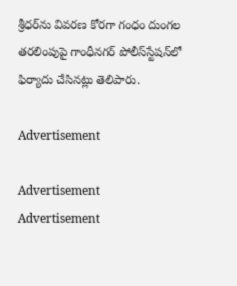శ్రీధర్‌ను వివరణ కోరగా గంధం దుంగల తరలింపుపై గాంధీనగర్ పోలీస్‌స్టేషన్‌లో ఫిర్యాదు చేసినట్లు తెలిపారు.

Advertisement

Advertisement
Advertisement